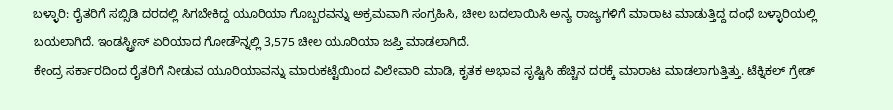ಬಳ್ಳಾರಿ: ರೈತರಿಗೆ ಸಬ್ಸಿಡಿ ದರದಲ್ಲಿ ಸಿಗಬೇಕಿದ್ದ ಯೂರಿಯಾ ಗೊಬ್ಬರವನ್ನು ಅಕ್ರಮವಾಗಿ ಸಂಗ್ರಹಿಸಿ, ಚೀಲ ಬದಲಾಯಿಸಿ ಅನ್ಯ ರಾಜ್ಯಗಳಿಗೆ ಮಾರಾಟ ಮಾಡುತ್ತಿದ್ದ ದಂಧೆ ಬಳ್ಳಾರಿಯಲ್ಲಿ ಬಯಲಾಗಿದೆ. ಇಂಡಸ್ಟ್ರೀಸ್ ಏರಿಯಾದ ಗೋಡೌನ್ನಲ್ಲಿ 3,575 ಚೀಲ ಯೂರಿಯಾ ಜಪ್ತಿ ಮಾಡಲಾಗಿದೆ.
ಕೇಂದ್ರ ಸರ್ಕಾರದಿಂದ ರೈತರಿಗೆ ನೀಡುವ ಯೂರಿಯಾವನ್ನು ಮಾರುಕಟ್ಟೆಯಿಂದ ವಿಲೇವಾರಿ ಮಾಡಿ, ಕೃತಕ ಅಭಾವ ಸೃಷ್ಟಿಸಿ ಹೆಚ್ಚಿನ ದರಕ್ಕೆ ಮಾರಾಟ ಮಾಡಲಾಗುತ್ತಿತ್ತು. ಟೆಕ್ನಿಕಲ್ ಗ್ರೇಡ್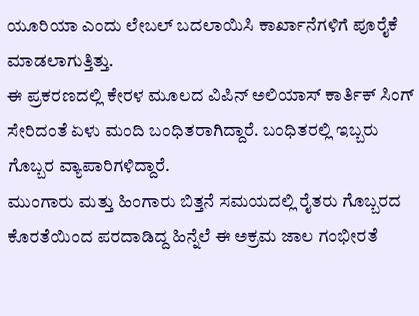ಯೂರಿಯಾ ಎಂದು ಲೇಬಲ್ ಬದಲಾಯಿಸಿ ಕಾರ್ಖಾನೆಗಳಿಗೆ ಪೂರೈಕೆ ಮಾಡಲಾಗುತ್ತಿತ್ತು.
ಈ ಪ್ರಕರಣದಲ್ಲಿ ಕೇರಳ ಮೂಲದ ವಿಪಿನ್ ಅಲಿಯಾಸ್ ಕಾರ್ತಿಕ್ ಸಿಂಗ್ ಸೇರಿದಂತೆ ಏಳು ಮಂದಿ ಬಂಧಿತರಾಗಿದ್ದಾರೆ. ಬಂಧಿತರಲ್ಲಿ ಇಬ್ಬರು ಗೊಬ್ಬರ ವ್ಯಾಪಾರಿಗಳಿದ್ದಾರೆ.
ಮುಂಗಾರು ಮತ್ತು ಹಿಂಗಾರು ಬಿತ್ತನೆ ಸಮಯದಲ್ಲಿ ರೈತರು ಗೊಬ್ಬರದ ಕೊರತೆಯಿಂದ ಪರದಾಡಿದ್ದ ಹಿನ್ನೆಲೆ ಈ ಅಕ್ರಮ ಜಾಲ ಗಂಭೀರತೆ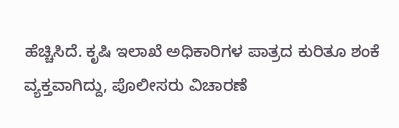ಹೆಚ್ಚಿಸಿದೆ. ಕೃಷಿ ಇಲಾಖೆ ಅಧಿಕಾರಿಗಳ ಪಾತ್ರದ ಕುರಿತೂ ಶಂಕೆ ವ್ಯಕ್ತವಾಗಿದ್ದು, ಪೊಲೀಸರು ವಿಚಾರಣೆ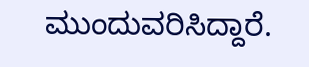ಮುಂದುವರಿಸಿದ್ದಾರೆ.